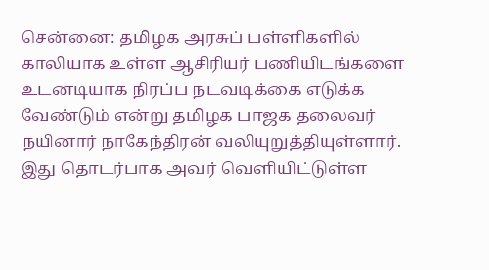சென்னை: தமிழக அரசுப் பள்ளிகளில் காலியாக உள்ள ஆசிரியர் பணியிடங்களை உடனடியாக நிரப்ப நடவடிக்கை எடுக்க வேண்டும் என்று தமிழக பாஜக தலைவர் நயினார் நாகேந்திரன் வலியுறுத்தியுள்ளார்.
இது தொடர்பாக அவர் வெளியிட்டுள்ள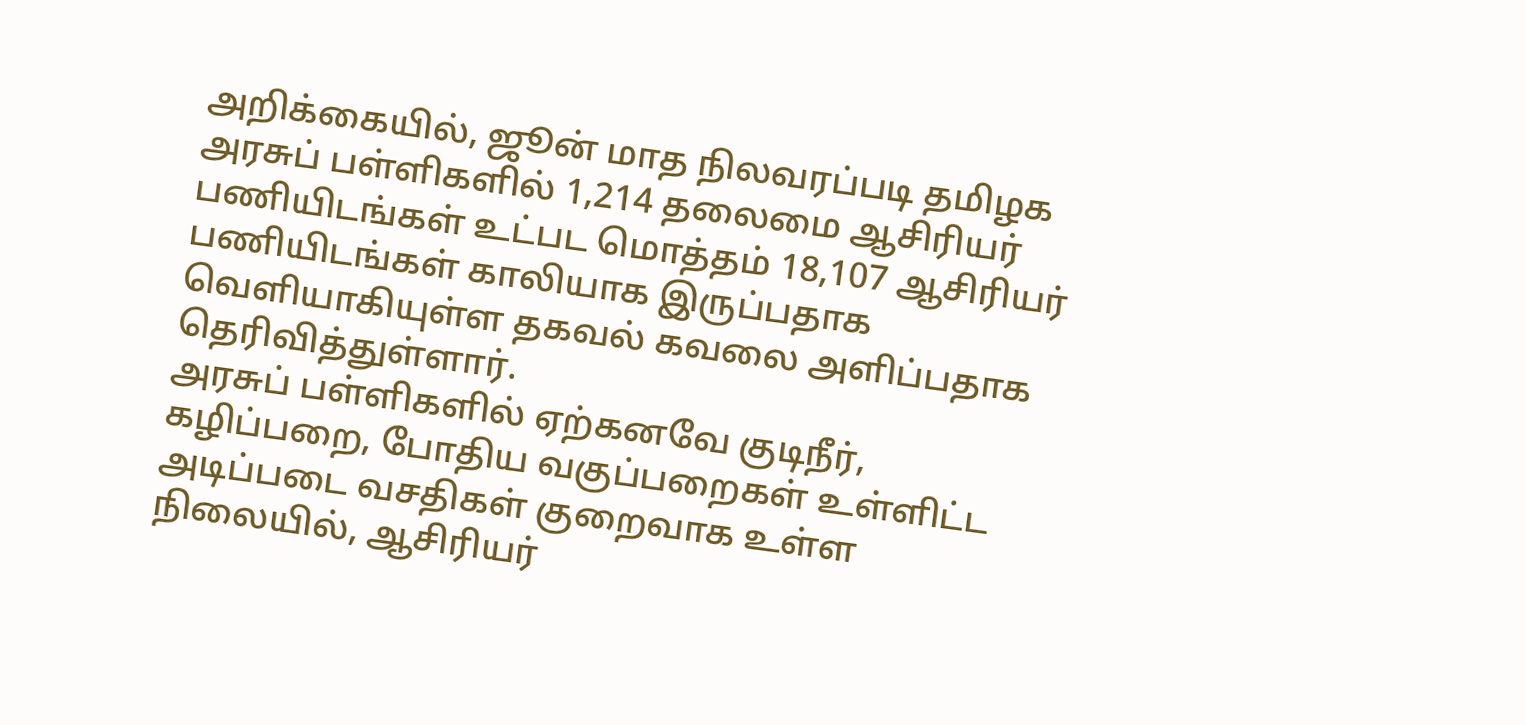அறிக்கையில், ஜூன் மாத நிலவரப்படி தமிழக அரசுப் பள்ளிகளில் 1,214 தலைமை ஆசிரியர் பணியிடங்கள் உட்பட மொத்தம் 18,107 ஆசிரியர் பணியிடங்கள் காலியாக இருப்பதாக வெளியாகியுள்ள தகவல் கவலை அளிப்பதாக தெரிவித்துள்ளார்.
அரசுப் பள்ளிகளில் ஏற்கனவே குடிநீர், கழிப்பறை, போதிய வகுப்பறைகள் உள்ளிட்ட அடிப்படை வசதிகள் குறைவாக உள்ள நிலையில், ஆசிரியர்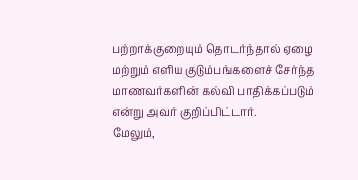பற்றாக்குறையும் தொடர்ந்தால் ஏழை மற்றும் எளிய குடும்பங்களைச் சேர்ந்த மாணவர்களின் கல்வி பாதிக்கப்படும் என்று அவர் குறிப்பிட்டார்.
மேலும்,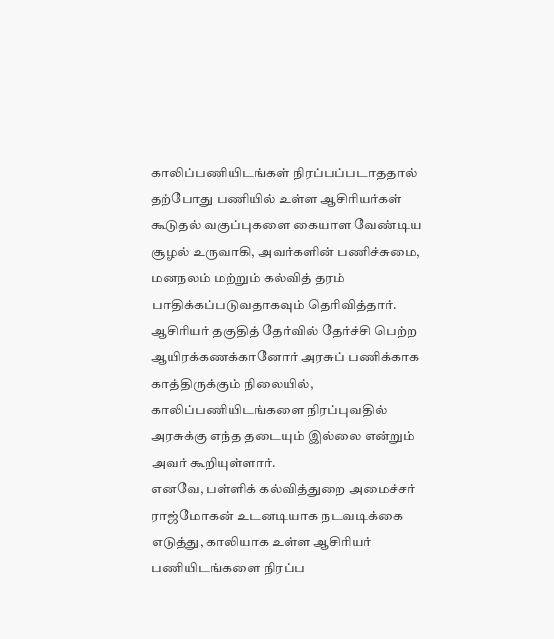காலிப்பணியிடங்கள் நிரப்பப்படாததால் தற்போது பணியில் உள்ள ஆசிரியர்கள் கூடுதல் வகுப்புகளை கையாள வேண்டிய சூழல் உருவாகி, அவர்களின் பணிச்சுமை, மனநலம் மற்றும் கல்வித் தரம் பாதிக்கப்படுவதாகவும் தெரிவித்தார்.
ஆசிரியர் தகுதித் தேர்வில் தேர்ச்சி பெற்ற ஆயிரக்கணக்கானோர் அரசுப் பணிக்காக காத்திருக்கும் நிலையில், காலிப்பணியிடங்களை நிரப்புவதில் அரசுக்கு எந்த தடையும் இல்லை என்றும் அவர் கூறியுள்ளார்.
எனவே, பள்ளிக் கல்வித்துறை அமைச்சர் ராஜ்மோகன் உடனடியாக நடவடிக்கை எடுத்து, காலியாக உள்ள ஆசிரியர் பணியிடங்களை நிரப்ப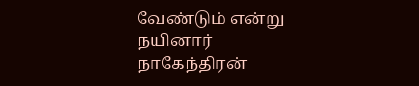வேண்டும் என்று நயினார் நாகேந்திரன்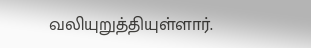வலியுறுத்தியுள்ளார்.